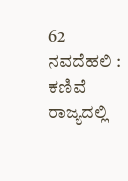62
ನವದೆಹಲಿ : ಕಣಿವೆ ರಾಜ್ಯದಲ್ಲಿ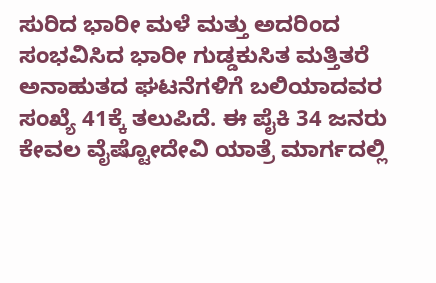ಸುರಿದ ಭಾರೀ ಮಳೆ ಮತ್ತು ಅದರಿಂದ ಸಂಭವಿಸಿದ ಭಾರೀ ಗುಡ್ಡಕುಸಿತ ಮತ್ತಿತರೆ ಅನಾಹುತದ ಘಟನೆಗಳಿಗೆ ಬಲಿಯಾದವರ ಸಂಖ್ಯೆ 41ಕ್ಕೆ ತಲುಪಿದೆ. ಈ ಪೈಕಿ 34 ಜನರು ಕೇವಲ ವೈಷ್ಟೋದೇವಿ ಯಾತ್ರೆ ಮಾರ್ಗದಲ್ಲಿ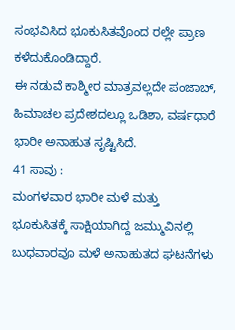ಸಂಭವಿಸಿದ ಭೂಕುಸಿತವೊಂದ ರಲ್ಲೇ ಪ್ರಾಣ ಕಳೆದುಕೊಂಡಿದ್ದಾರೆ.
ಈ ನಡುವೆ ಕಾಶ್ಮೀರ ಮಾತ್ರವಲ್ಲದೇ ಪಂಜಾಬ್, ಹಿಮಾಚಲ ಪ್ರದೇಶದಲ್ಲೂ ಒಡಿಶಾ, ವರ್ಷಧಾರೆ ಭಾರೀ ಅನಾಹುತ ಸೃಷ್ಟಿಸಿದೆ.
41 ಸಾವು :
ಮಂಗಳವಾರ ಭಾರೀ ಮಳೆ ಮತ್ತು ಭೂಕುಸಿತಕ್ಕೆ ಸಾಕ್ಷಿಯಾಗಿದ್ದ ಜಮ್ಮುವಿನಲ್ಲಿ ಬುಧವಾರವೂ ಮಳೆ ಅನಾಹುತದ ಘಟನೆಗಳು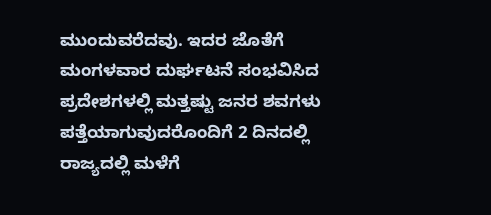ಮುಂದುವರೆದವು. ಇದರ ಜೊತೆಗೆ ಮಂಗಳವಾರ ದುರ್ಘಟನೆ ಸಂಭವಿಸಿದ ಪ್ರದೇಶಗಳಲ್ಲಿ ಮತ್ತಷ್ಟು ಜನರ ಶವಗಳು ಪತ್ತೆಯಾಗುವುದರೊಂದಿಗೆ 2 ದಿನದಲ್ಲಿ ರಾಜ್ಯದಲ್ಲಿ ಮಳೆಗೆ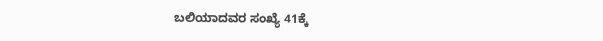ಬಲಿಯಾದವರ ಸಂಖ್ಯೆ 41ಕ್ಕೆ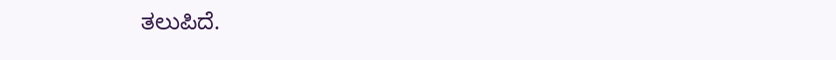ತಲುಪಿದೆ.